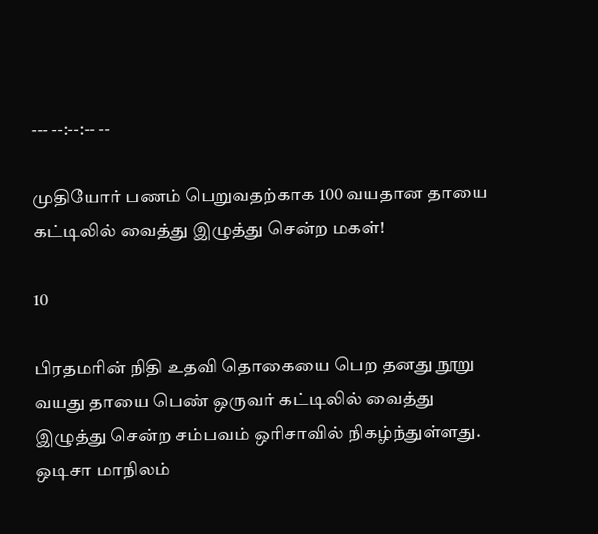--- --:--:-- --

முதியோர் பணம் பெறுவதற்காக 100 வயதான தாயை கட்டிலில் வைத்து இழுத்து சென்ற மகள்!

10

பிரதமரின் நிதி உதவி தொகையை பெற தனது நூறு வயது தாயை பெண் ஒருவர் கட்டிலில் வைத்து இழுத்து சென்ற சம்பவம் ஒரிசாவில் நிகழ்ந்துள்ளது. ஒடிசா மாநிலம்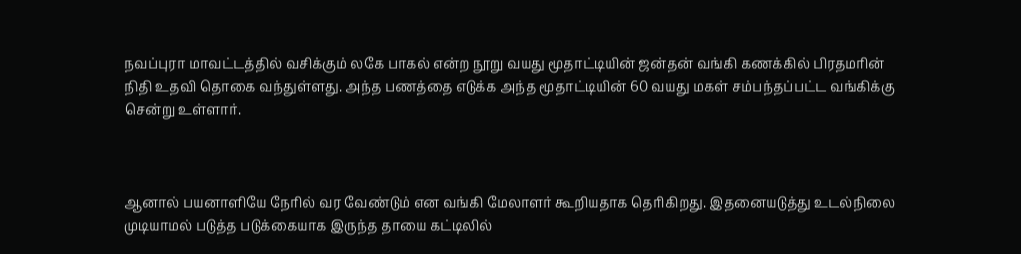நவப்புரா மாவட்டத்தில் வசிக்கும் லகே பாகல் என்ற நூறு வயது மூதாட்டியின் ஜன்தன் வங்கி கணக்கில் பிரதமரின் நிதி உதவி தொகை வந்துள்ளது. அந்த பணத்தை எடுக்க அந்த மூதாட்டியின் 60 வயது மகள் சம்பந்தப்பட்ட வங்கிக்கு சென்று உள்ளார்.



ஆனால் பயனாளியே நேரில் வர வேண்டும் என வங்கி மேலாளர் கூறியதாக தெரிகிறது. இதனையடுத்து உடல்நிலை முடியாமல் படுத்த படுக்கையாக இருந்த தாயை கட்டிலில்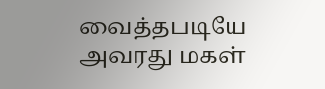வைத்தபடியே அவரது மகள்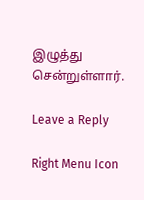இழுத்து சென்றுள்ளார்.

Leave a Reply

Right Menu Icon